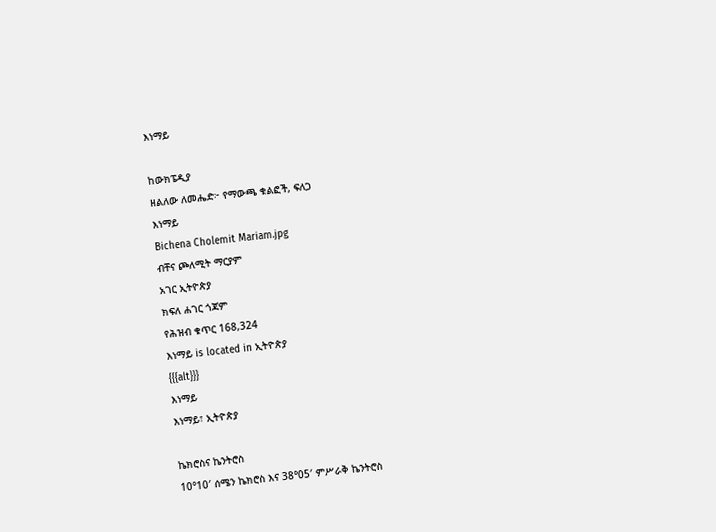እነማይ

ከውክፔዲያ
ዘልለው ለመሔድ፦ የማውጫ ቁልፎች, ፍለጋ
እነማይ
Bichena Cholemit Mariam.jpg
ብቸና ጮለሚት ማርያም
አገር ኢትዮጵያ
ክፍለ ሐገር ጎጃም
የሕዝብ ቁጥር 168,324
እነማይ is located in ኢትዮጵያ
{{{alt}}}
እነማይ
እነማይ፣ ኢትዮጵያ

ኬክሮስና ኬንትሮስ
10°10′ ሰሜን ኬክሮስ እና 38°05′ ምሥራቅ ኬንትሮስ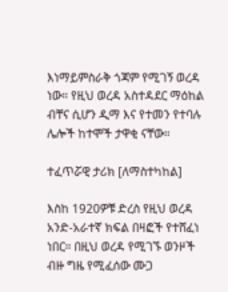እነማይምስራቅ ጎጃም የሚገኝ ወረዳ ነው። የዚህ ወረዳ አስተዳደር ማዕከል ብቸና ሲሆን ዲማ እና የተመን የተባሉ ሌሎች ከተሞች ታዋቂ ናቸው።

ተፈጥሯዊ ታሪክ [ለማስተካከል]

እስከ 1920ዎቹ ድረስ የዚህ ወረዳ አንድ-አራተኛ ክፍል በዛፎች የተሸፈነ ነበር። በዚህ ወረዳ የሚገኙ ወንዞች ብዙ ግዜ የሚፈሰው ሙጋ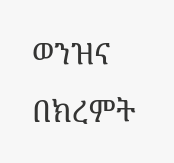ወንዝና በክረምት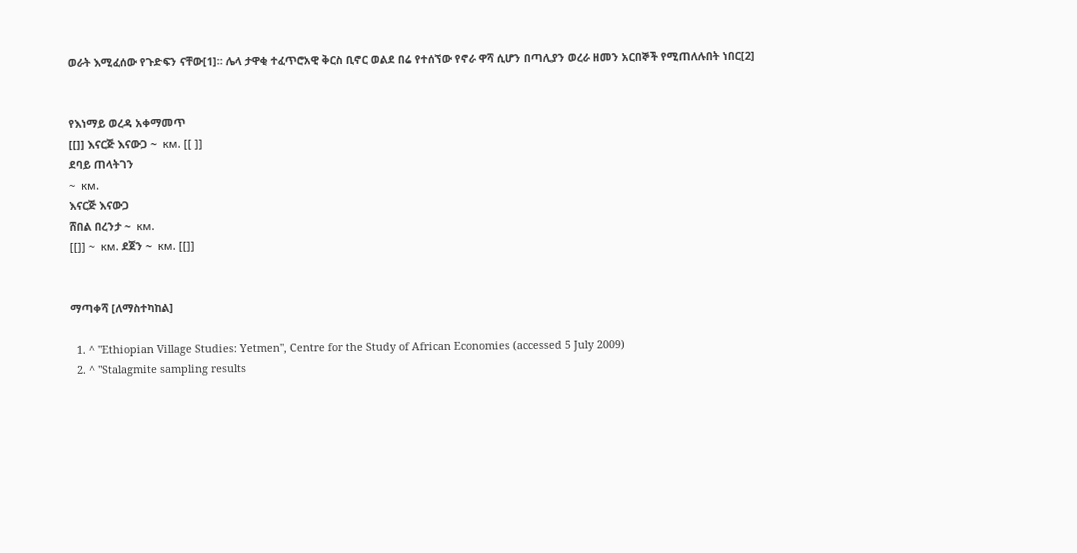ወራት እሚፈሰው የጉድፍን ናቸው[1]። ሌላ ታዋቂ ተፈጥሮአዊ ቅርስ ቢኖር ወልደ በሬ የተሰኘው የኖራ ዋሻ ሲሆን በጣሊያን ወረራ ዘመን አርበኞች የሚጠለሉበት ነበር[2]


የእነማይ ወረዳ አቀማመጥ
[[]] እናርጅ እናውጋ ~  км. [[ ]]
ደባይ ጠላትገን
~  км.
እናርጅ እናውጋ
ሸበል በረንታ ~  км.
[[]] ~  км. ደጀን ~  км. [[]]


ማጣቀሻ [ለማስተካከል]

  1. ^ "Ethiopian Village Studies: Yetmen", Centre for the Study of African Economies (accessed 5 July 2009)
  2. ^ "Stalagmite sampling results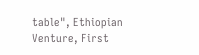table", Ethiopian Venture, First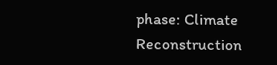phase: Climate Reconstruction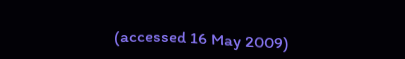(accessed 16 May 2009)